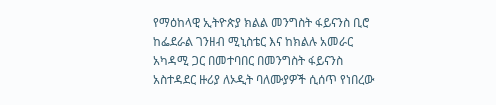የማዕከላዊ ኢትዮጵያ ክልል መንግስት ፋይናንስ ቢሮ ከፌደራል ገንዘብ ሚኒስቴር እና ከክልሉ አመራር አካዳሚ ጋር በመተባበር በመንግስት ፋይናንስ አስተዳደር ዙሪያ ለኦዲት ባለሙያዎች ሲሰጥ የነበረው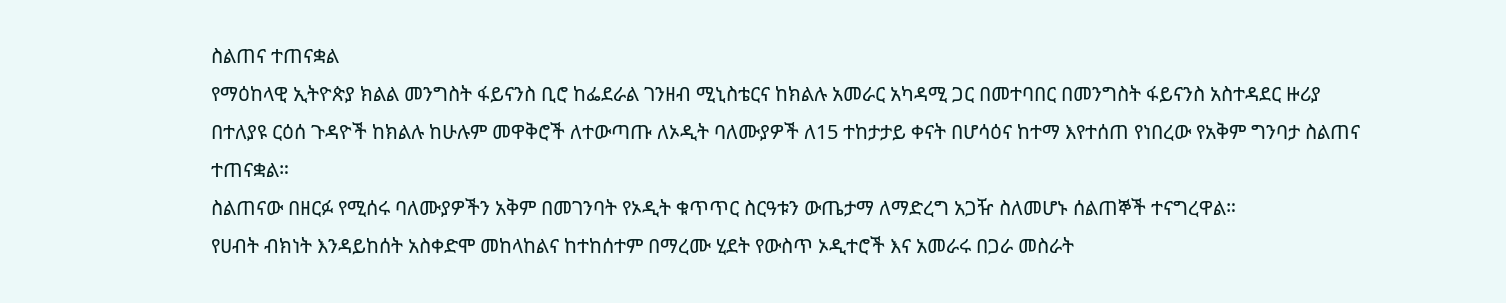ስልጠና ተጠናቋል
የማዕከላዊ ኢትዮጵያ ክልል መንግስት ፋይናንስ ቢሮ ከፌደራል ገንዘብ ሚኒስቴርና ከክልሉ አመራር አካዳሚ ጋር በመተባበር በመንግስት ፋይናንስ አስተዳደር ዙሪያ በተለያዩ ርዕሰ ጉዳዮች ከክልሉ ከሁሉም መዋቅሮች ለተውጣጡ ለኦዲት ባለሙያዎች ለ15 ተከታታይ ቀናት በሆሳዕና ከተማ እየተሰጠ የነበረው የአቅም ግንባታ ስልጠና ተጠናቋል።
ስልጠናው በዘርፉ የሚሰሩ ባለሙያዎችን አቅም በመገንባት የኦዲት ቁጥጥር ስርዓቱን ውጤታማ ለማድረግ አጋዥ ስለመሆኑ ሰልጠኞች ተናግረዋል።
የሀብት ብክነት እንዳይከሰት አስቀድሞ መከላከልና ከተከሰተም በማረሙ ሂደት የውስጥ ኦዲተሮች እና አመራሩ በጋራ መስራት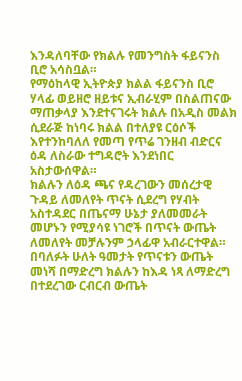እንዳለባቸው የክልሉ የመንግስት ፋይናንስ ቢሮ አሳስቧል።
የማዕከላዊ ኢትዮጵያ ክልል ፋይናንስ ቢሮ ሃላፊ ወይዘሮ ዘይቱና ኢብራሂም በስልጠናው ማጠቃላያ እንደተናገሩት ክልሉ በአዲስ መልክ ሲደራጅ ከነባሩ ክልል በተለያዩ ርዕሶች እየተንከባለለ የመጣ የጥሬ ገንዘብ ብድርና ዕዳ ለስራው ተግዳሮት እንደነበር አስታውሰዋል።
ክልሉን ለዕዳ ጫና የዳረገውን መሰረታዊ ጉዳይ ለመለየት ጥናት ሲደረግ የሃብት አስተዳደር በጤናማ ሁኔታ ያለመመራት መሆኑን የሚያሳዩ ነገሮች በጥናት ውጤት ለመለየት መቻሉንም ኃላፊዋ አብራርተዋል።
በባለፉት ሁለት ዓመታት የጥናቱን ውጤት መነሻ በማድረግ ክልሉን ከእዳ ነጻ ለማድረግ በተደረገው ርብርብ ውጤት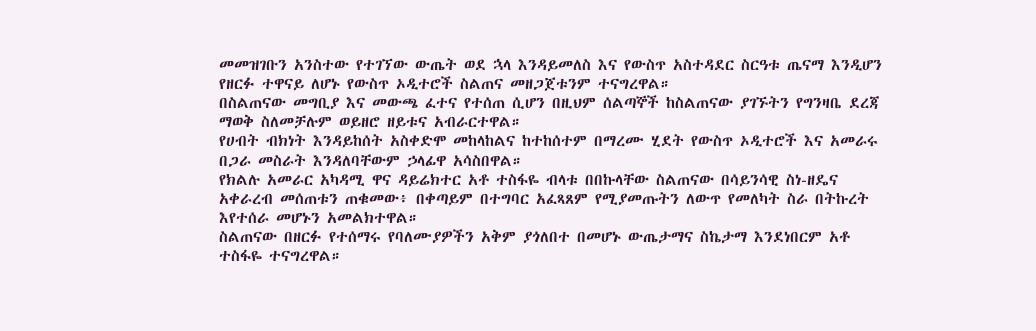መመዝገቡን አንስተው የተገኘው ውጤት ወደ ኋላ እንዳይመለስ እና የውስጥ አስተዳደር ስርዓቱ ጤናማ እንዲሆን የዘርፉ ተዋናይ ለሆኑ የውስጥ ኦዲተሮች ስልጠና መዘጋጀቱንም ተናግረዋል።
በስልጠናው መግቢያ እና መውጫ ፈተና የተሰጠ ሲሆን በዚህም ሰልጣኞች ከስልጠናው ያገኙትን የግንዛቤ ደረጃ ማወቅ ስለመቻሉም ወይዘሮ ዘይቱና አብራርተዋል።
የሀብት ብክነት እንዳይከሰት አስቀድሞ መከላከልና ከተከሰተም በማረሙ ሂደት የውስጥ ኦዲተሮች እና አመራሩ በጋራ መስራት እንዳለባቸውም ኃላፊዋ አሳስበዋል።
የክልሉ አመራር አካዳሚ ዋና ዳይሬክተር አቶ ተስፋዬ ብላቱ በበኩላቸው ስልጠናው በሳይንሳዊ ስነ-ዘዴና አቀራረብ መሰጠቱን ጠቁመው፥ በቀጣይም በተግባር አፈጻጸም የሚያመጡትን ለውጥ የመለካት ስራ በትኩረት እየተሰራ መሆኑን አመልክተዋል።
ስልጠናው በዘርፉ የተሰማሩ የባለሙያዎችን አቅም ያጎለበተ በመሆኑ ውጤታማና ስኬታማ እንደነበርም አቶ ተስፋዬ ተናግረዋል።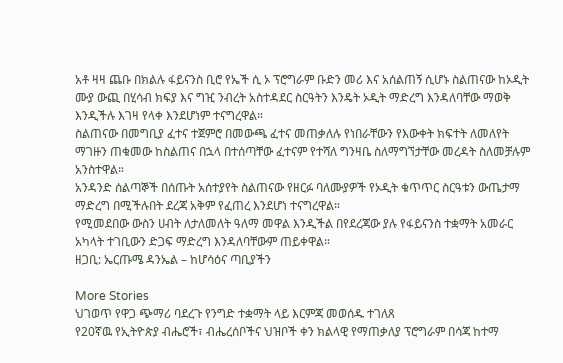አቶ ዛዛ ጨቡ በክልሉ ፋይናንስ ቢሮ የኤች ሲ ኦ ፕሮግራም ቡድን መሪ እና አሰልጠኝ ሲሆኑ ስልጠናው ከኦዲት ሙያ ውጪ በሂሳብ ክፍያ እና ግዢ ንብረት አስተዳደር ስርዓትን እንዴት ኦዲት ማድረግ እንዳለባቸው ማወቅ እንዲችሉ እገዛ የላቀ እንደሆነም ተናግረዋል።
ስልጠናው በመግቢያ ፈተና ተጀምሮ በመውጫ ፈተና መጠቃለሉ የነበራቸውን የእውቀት ክፍተት ለመለየት ማገዙን ጠቁመው ከስልጠና በኋላ በተሰጣቸው ፈተናም የተሻለ ግንዛቤ ስለማግኘታቸው መረዳት ስለመቻሉም አንስተዋል።
አንዳንድ ሰልጣኞች በሰጡት አሰተያየት ስልጠናው የዘርፉ ባለሙያዎች የኦዲት ቁጥጥር ስርዓቱን ውጤታማ ማድረግ በሚችሉበት ደረጃ አቅም የፈጠረ እንደሆነ ተናግረዋል።
የሚመደበው ውስን ሀብት ለታለመለት ዓለማ መዋል እንዲችል በየደረጃው ያሉ የፋይናንስ ተቋማት አመራር አካላት ተገቢውን ድጋፍ ማድረግ እንዳለባቸውም ጠይቀዋል።
ዘጋቢ: ኤርጡሜ ዳንኤል – ከሆሳዕና ጣቢያችን

More Stories
ህገወጥ የዋጋ ጭማሪ ባደረጉ የንግድ ተቋማት ላይ እርምጃ መወሰዱ ተገለጸ
የ20ኛዉ የኢትዮጵያ ብሔሮች፣ ብሔረሰቦችና ህዝቦች ቀን ክልላዊ የማጠቃለያ ፕሮግራም በሳጃ ከተማ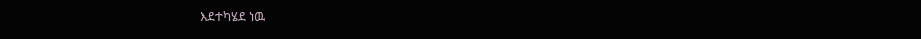እደተካሄደ ነዉ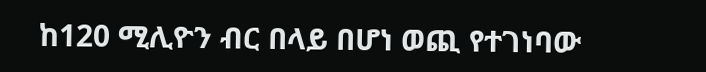ከ120 ሚሊዮን ብር በላይ በሆነ ወጪ የተገነባው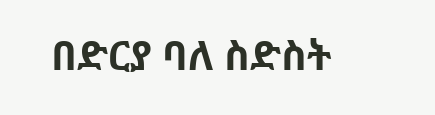በድርያ ባለ ስድስት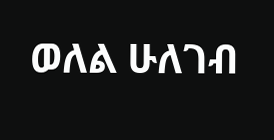ወለል ሁለገብ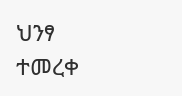ህንፃ ተመረቀ